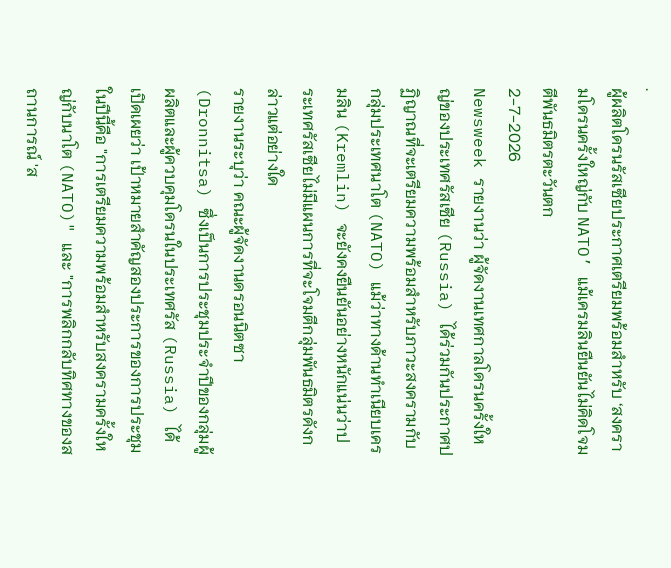.
ผู้ผลิตโดรนรัสเซียประกาศเตรียมพร้อมสำหรับ ‘สงครามโดรนครั้งใหญ่กับ NATO’ แม้เครมลินยืนยันไม่คิดโจมตีพันธมิตรตะวันตก
2-7-2026
Newsweek รายงานว่า ผู้จัดงานเทศกาลโดรนครั้งใหญ่ของประเทศรัสเซีย (Russia) ได้ร่วมกันประกาศปฏิญาณที่จะเตรียมความพร้อมสำหรับภาวะสงครามกับกลุ่มประเทศนาโต (NATO) แม้ว่าทางด้านทำเนียบเครมลิน (Kremlin) จะยังคงยืนยันอย่างหนักแน่นว่าประเทศรัสเซียไม่มีแผนการที่จะโจมตีกลุ่มพันธมิตรดังกล่าวแต่อย่างใด
รายงานระบุว่า คณะผู้จัดงานดรอนนิตซา (Dronnitsa) ซึ่งเป็นการประชุมประจำปีของกลุ่มผู้ผลิตและผู้ควบคุมโดรนในประเทศรัส (Russia) ได้เปิดเผยว่า เป้าหมายสำคัญสองประการของการประชุมในปีนี้คือ "การเตรียมความพร้อมสำหรับสงครามครั้งใหญ่กับนาโต (NATO)" และ "การพลิกกลับทิศทางของสถานการณ์ 'ส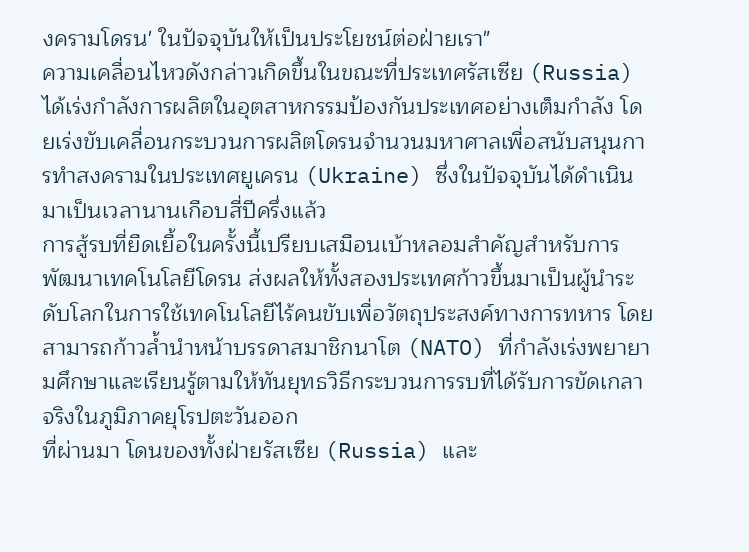งครามโดรน' ในปัจจุบันให้เป็นประโยชน์ต่อฝ่ายเรา"
ความเคลื่อนไหวดังกล่าวเกิดขึ้นในขณะที่ประเทศรัสเซีย (Russia) ได้เร่งกำลังการผลิตในอุตสาหกรรมป้องกันประเทศอย่างเต็มกำลัง โดยเร่งขับเคลื่อนกระบวนการผลิตโดรนจำนวนมหาศาลเพื่อสนับสนุนการทำสงครามในประเทศยูเครน (Ukraine) ซึ่งในปัจจุบันได้ดำเนินมาเป็นเวลานานเกือบสี่ปีครึ่งแล้ว
การสู้รบที่ยืดเยื้อในครั้งนี้เปรียบเสมือนเบ้าหลอมสำคัญสำหรับการพัฒนาเทคโนโลยีโดรน ส่งผลให้ทั้งสองประเทศก้าวขึ้นมาเป็นผู้นำระดับโลกในการใช้เทคโนโลยีไร้คนขับเพื่อวัตถุประสงค์ทางการทหาร โดยสามารถก้าวล้ำนำหน้าบรรดาสมาชิกนาโต (NATO) ที่กำลังเร่งพยายามศึกษาและเรียนรู้ตามให้ทันยุทธวิธีกระบวนการรบที่ได้รับการขัดเกลาจริงในภูมิภาคยุโรปตะวันออก
ที่ผ่านมา โดนของทั้งฝ่ายรัสเซีย (Russia) และ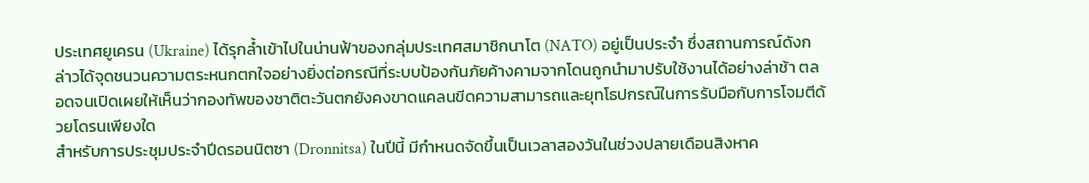ประเทศยูเครน (Ukraine) ได้รุกล้ำเข้าไปในน่านฟ้าของกลุ่มประเทศสมาชิกนาโต (NATO) อยู่เป็นประจำ ซึ่งสถานการณ์ดังกล่าวได้จุดชนวนความตระหนกตกใจอย่างยิ่งต่อกรณีที่ระบบป้องกันภัยค้างคามจากโดนถูกนำมาปรับใช้งานได้อย่างล่าช้า ตลอดจนเปิดเผยให้เห็นว่ากองทัพของชาติตะวันตกยังคงขาดแคลนขีดความสามารถและยุทโธปกรณ์ในการรับมือกับการโจมตีด้วยโดรนเพียงใด
สำหรับการประชุมประจำปีดรอนนิตซา (Dronnitsa) ในปีนี้ มีกำหนดจัดขึ้นเป็นเวลาสองวันในช่วงปลายเดือนสิงหาค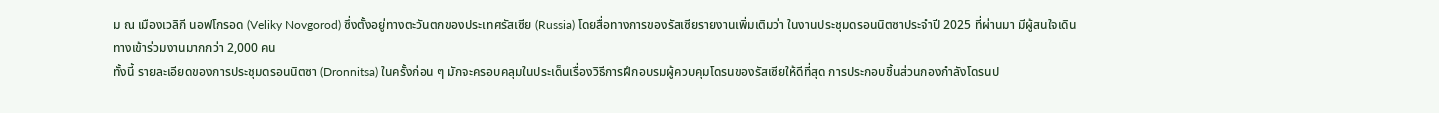ม ณ เมืองเวลิกี นอฟโกรอด (Veliky Novgorod) ซึ่งตั้งอยู่ทางตะวันตกของประเทศรัสเซีย (Russia) โดยสื่อทางการของรัสเซียรายงานเพิ่มเติมว่า ในงานประชุมดรอนนิตซาประจำปี 2025 ที่ผ่านมา มีผู้สนใจเดินทางเข้าร่วมงานมากกว่า 2,000 คน
ทั้งนี้ รายละเอียดของการประชุมดรอนนิตซา (Dronnitsa) ในครั้งก่อน ๆ มักจะครอบคลุมในประเด็นเรื่องวิธีการฝึกอบรมผู้ควบคุมโดรนของรัสเซียให้ดีที่สุด การประกอบชิ้นส่วนกองกำลังโดรนป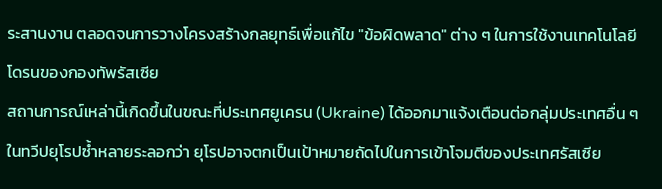ระสานงาน ตลอดจนการวางโครงสร้างกลยุทธ์เพื่อแก้ไข "ข้อผิดพลาด" ต่าง ๆ ในการใช้งานเทคโนโลยีโดรนของกองทัพรัสเซีย
สถานการณ์เหล่านี้เกิดขึ้นในขณะที่ประเทศยูเครน (Ukraine) ได้ออกมาแจ้งเตือนต่อกลุ่มประเทศอื่น ๆ ในทวีปยุโรปซ้ำหลายระลอกว่า ยุโรปอาจตกเป็นเป้าหมายถัดไปในการเข้าโจมตีของประเทศรัสเซีย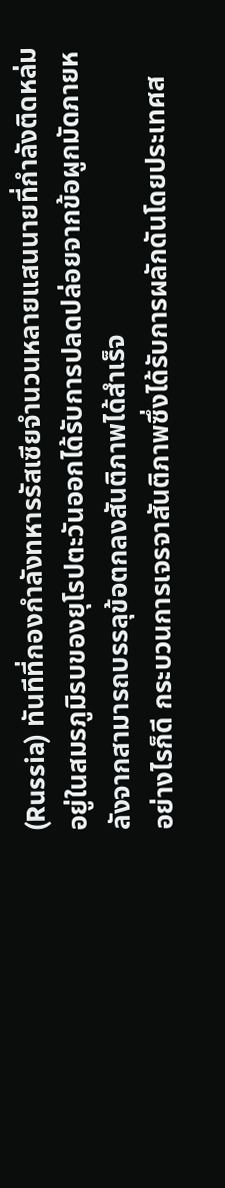(Russia) ทันทีที่กองกำลังทหารรัสเซียจำนวนหลายแสนนายที่กำลังติดหล่มอยู่ในสมรภูมิรบของยุโรปตะวันออกได้รับการปลดปล่อยจากข้อผูกมัดภายหลังจากสามารถบรรลุข้อตกลงสันติภาพได้สำเร็จ
อย่างไรก็ดี กระบวนการเจรจาสันติภาพซึ่งได้รับการผลักดันโดยประเทศส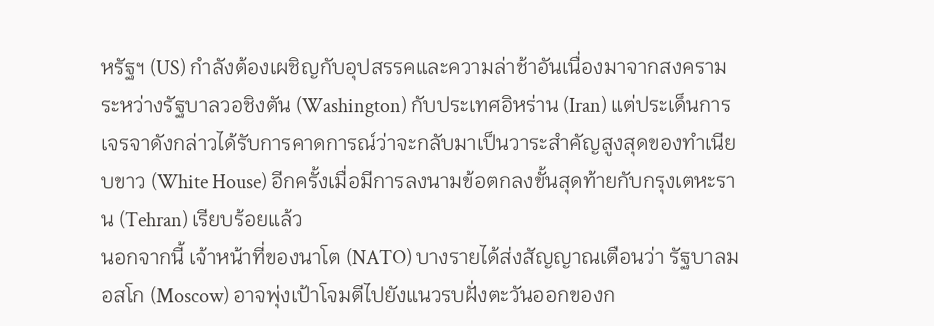หรัฐฯ (US) กำลังต้องเผชิญกับอุปสรรคและความล่าช้าอันเนื่องมาจากสงครามระหว่างรัฐบาลวอชิงตัน (Washington) กับประเทศอิหร่าน (Iran) แต่ประเด็นการเจรจาดังกล่าวได้รับการคาดการณ์ว่าจะกลับมาเป็นวาระสำคัญสูงสุดของทำเนียบขาว (White House) อีกครั้งเมื่อมีการลงนามข้อตกลงขั้นสุดท้ายกับกรุงเตหะราน (Tehran) เรียบร้อยแล้ว
นอกจากนี้ เจ้าหน้าที่ของนาโต (NATO) บางรายได้ส่งสัญญาณเตือนว่า รัฐบาลมอสโก (Moscow) อาจพุ่งเป้าโจมตีไปยังแนวรบฝั่งตะวันออกของก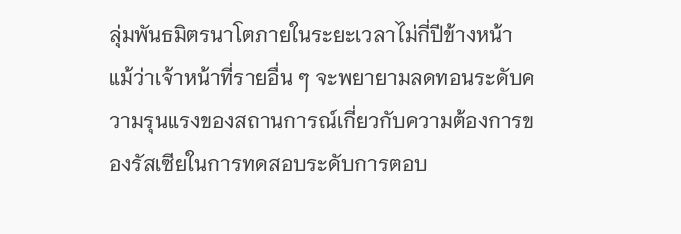ลุ่มพันธมิตรนาโตภายในระยะเวลาไม่กี่ปีข้างหน้า แม้ว่าเจ้าหน้าที่รายอื่น ๆ จะพยายามลดทอนระดับความรุนแรงของสถานการณ์เกี่ยวกับความต้องการของรัสเซียในการทดสอบระดับการตอบ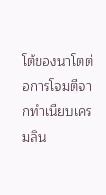โต้ของนาโตต่อการโจมตีจากทำเนียบเครมลิน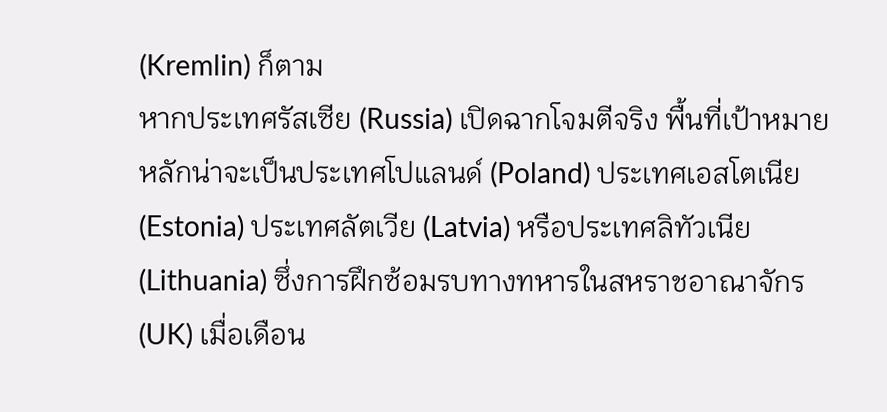(Kremlin) ก็ตาม
หากประเทศรัสเซีย (Russia) เปิดฉากโจมตีจริง พื้นที่เป้าหมายหลักน่าจะเป็นประเทศโปแลนด์ (Poland) ประเทศเอสโตเนีย (Estonia) ประเทศลัตเวีย (Latvia) หรือประเทศลิทัวเนีย (Lithuania) ซึ่งการฝึกซ้อมรบทางทหารในสหราชอาณาจักร (UK) เมื่อเดือน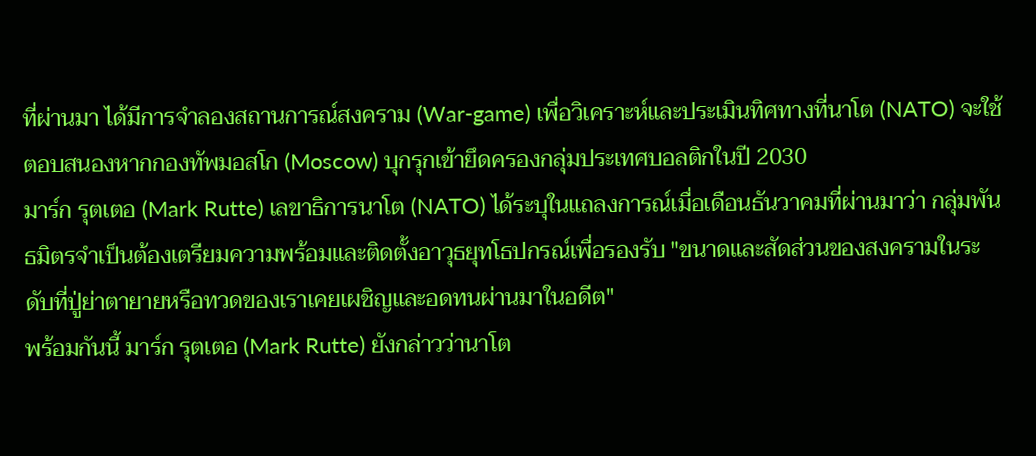ที่ผ่านมา ได้มีการจำลองสถานการณ์สงคราม (War-game) เพื่อวิเคราะห์และประเมินทิศทางที่นาโต (NATO) จะใช้ตอบสนองหากกองทัพมอสโก (Moscow) บุกรุกเข้ายึดครองกลุ่มประเทศบอลติกในปี 2030
มาร์ก รุตเตอ (Mark Rutte) เลขาธิการนาโต (NATO) ได้ระบุในแถลงการณ์เมื่อเดือนธันวาคมที่ผ่านมาว่า กลุ่มพันธมิตรจำเป็นต้องเตรียมความพร้อมและติดตั้งอาวุธยุทโธปกรณ์เพื่อรองรับ "ขนาดและสัดส่วนของสงครามในระดับที่ปู่ย่าตายายหรือทวดของเราเคยเผชิญและอดทนผ่านมาในอดีต"
พร้อมกันนี้ มาร์ก รุตเตอ (Mark Rutte) ยังกล่าวว่านาโต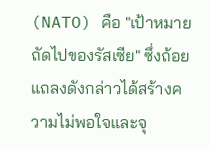(NATO) คือ "เป้าหมายถัดไปของรัสเซีย" ซึ่งถ้อยแถลงดังกล่าวได้สร้างความไม่พอใจและจุ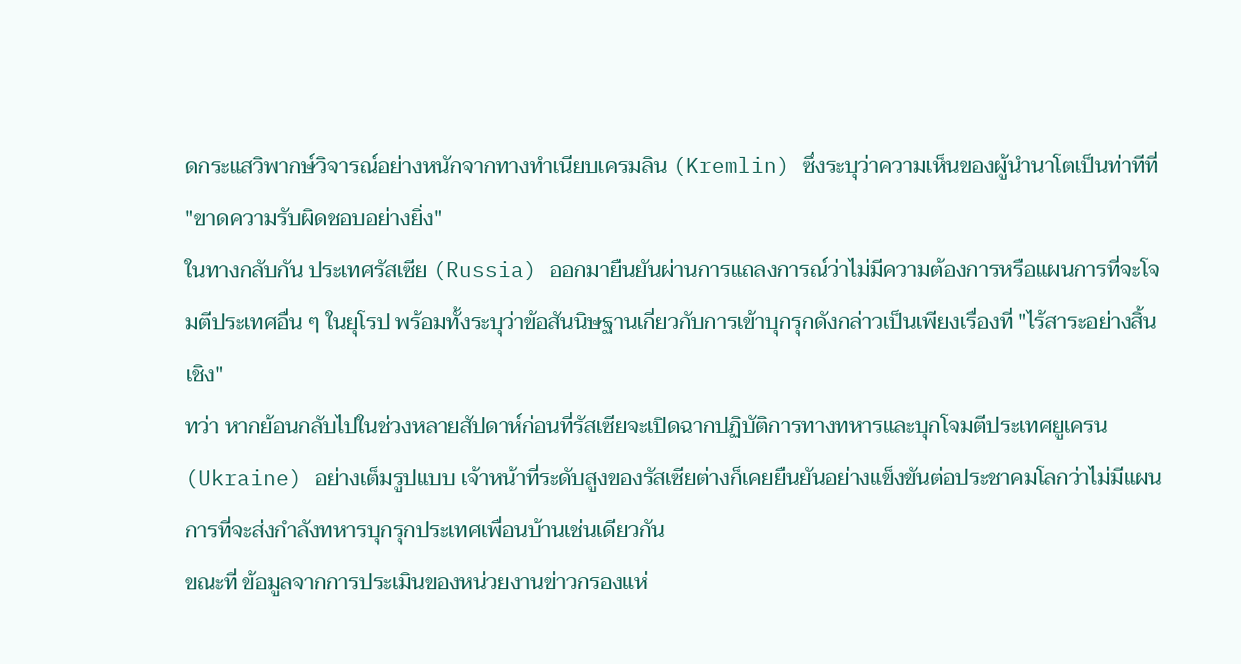ดกระแสวิพากษ์วิจารณ์อย่างหนักจากทางทำเนียบเครมลิน (Kremlin) ซึ่งระบุว่าความเห็นของผู้นำนาโตเป็นท่าทีที่ "ขาดความรับผิดชอบอย่างยิ่ง"
ในทางกลับกัน ประเทศรัสเซีย (Russia) ออกมายืนยันผ่านการแถลงการณ์ว่าไม่มีความต้องการหรือแผนการที่จะโจมตีประเทศอื่น ๆ ในยุโรป พร้อมทั้งระบุว่าข้อสันนิษฐานเกี่ยวกับการเข้าบุกรุกดังกล่าวเป็นเพียงเรื่องที่ "ไร้สาระอย่างสิ้นเชิง"
ทว่า หากย้อนกลับไปในช่วงหลายสัปดาห์ก่อนที่รัสเซียจะเปิดฉากปฏิบัติการทางทหารและบุกโจมตีประเทศยูเครน (Ukraine) อย่างเต็มรูปแบบ เจ้าหน้าที่ระดับสูงของรัสเซียต่างก็เคยยืนยันอย่างแข็งขันต่อประชาคมโลกว่าไม่มีแผนการที่จะส่งกำลังทหารบุกรุกประเทศเพื่อนบ้านเช่นเดียวกัน
ขณะที่ ข้อมูลจากการประเมินของหน่วยงานข่าวกรองแห่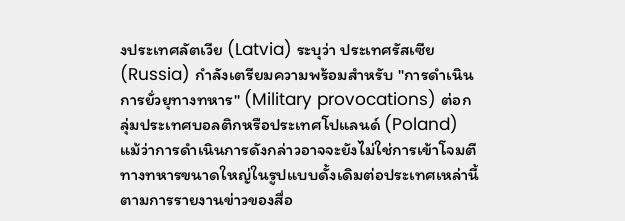งประเทศลัตเวีย (Latvia) ระบุว่า ประเทศรัสเซีย (Russia) กำลังเตรียมความพร้อมสำหรับ "การดำเนินการยั่วยุทางทหาร" (Military provocations) ต่อกลุ่มประเทศบอลติกหรือประเทศโปแลนด์ (Poland) แม้ว่าการดำเนินการดังกล่าวอาจจะยังไม่ใช่การเข้าโจมตีทางทหารขนาดใหญ่ในรูปแบบดั้งเดิมต่อประเทศเหล่านี้ ตามการรายงานข่าวของสื่อ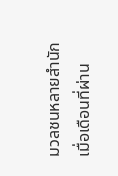มวลชนหลายสำนักเมื่อเดือนที่ผ่าน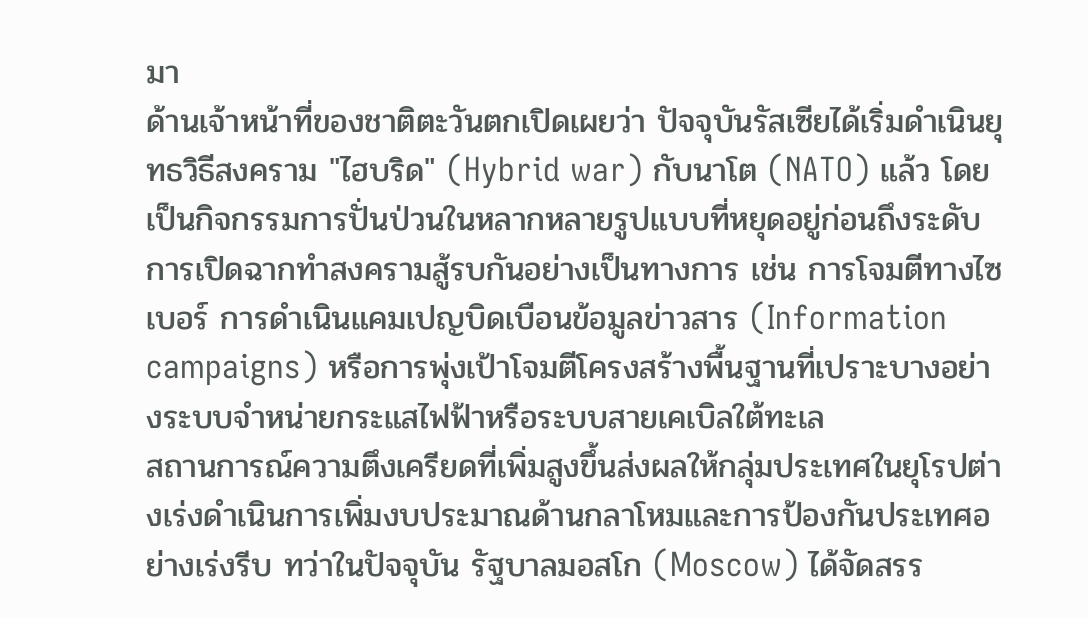มา
ด้านเจ้าหน้าที่ของชาติตะวันตกเปิดเผยว่า ปัจจุบันรัสเซียได้เริ่มดำเนินยุทธวิธีสงคราม "ไฮบริด" (Hybrid war) กับนาโต (NATO) แล้ว โดยเป็นกิจกรรมการปั่นป่วนในหลากหลายรูปแบบที่หยุดอยู่ก่อนถึงระดับการเปิดฉากทำสงครามสู้รบกันอย่างเป็นทางการ เช่น การโจมตีทางไซเบอร์ การดำเนินแคมเปญบิดเบือนข้อมูลข่าวสาร (Information campaigns) หรือการพุ่งเป้าโจมตีโครงสร้างพื้นฐานที่เปราะบางอย่างระบบจำหน่ายกระแสไฟฟ้าหรือระบบสายเคเบิลใต้ทะเล
สถานการณ์ความตึงเครียดที่เพิ่มสูงขึ้นส่งผลให้กลุ่มประเทศในยุโรปต่างเร่งดำเนินการเพิ่มงบประมาณด้านกลาโหมและการป้องกันประเทศอย่างเร่งรีบ ทว่าในปัจจุบัน รัฐบาลมอสโก (Moscow) ได้จัดสรร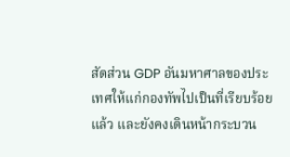สัดส่วน GDP อันมหาศาลของประเทศให้แก่กองทัพไปเป็นที่เรียบร้อยแล้ว และยังคงเดินหน้ากระบวน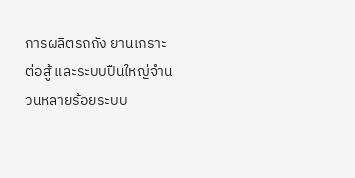การผลิตรถถัง ยานเกราะต่อสู้ และระบบปืนใหญ่จำนวนหลายร้อยระบบ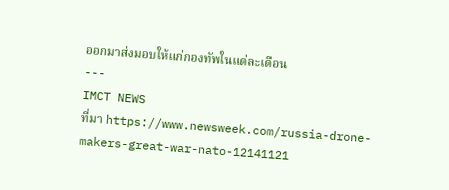ออกมาส่งมอบให้แก่กองทัพในแต่ละเดือน
---
IMCT NEWS
ที่มา https://www.newsweek.com/russia-drone-makers-great-war-nato-12141121